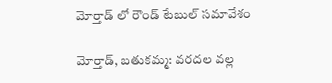మోర్తాడ్ లో రౌండ్ టేబుల్ సమావేశం

మోర్తాడ్, బతుకమ్మ: వరదల వల్ల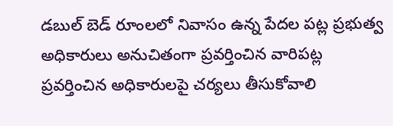డబుల్ బెడ్ రూంలలో నివాసం ఉన్న పేదల పట్ల ప్రభుత్వ అధికారులు అనుచితంగా ప్రవర్తించిన వారిపట్ల ప్రవర్తించిన అధికారులపై చర్యలు తీసుకోవాలి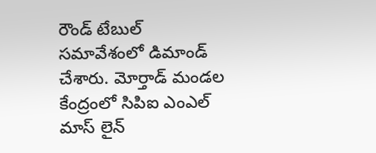రౌండ్ టేబుల్ సమావేశంలో డిమాండ్ చేశారు. మోర్తాడ్ మండల కేంద్రంలో సిపిఐ ఎంఎల్ మాస్ లైన్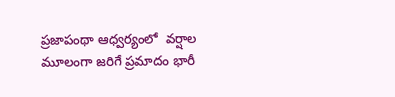ప్రజాపంథా ఆధ్వర్యంలో  వర్షాల మూలంగా జరిగే ప్రమాదం భారీ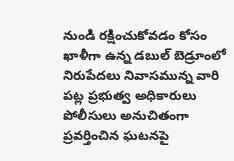నుండి రక్షించుకోవడం కోసం ఖాళీగా ఉన్న డబుల్ బెడ్రూంలో నిరుపేదలు నివాసమున్న వారి పట్ల ప్రభుత్వ అధికారులు పోలీసులు అనుచితంగా ప్రవర్తించిన ఘటనపై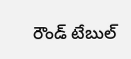రౌండ్ టేబుల్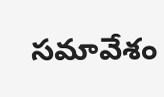సమావేశం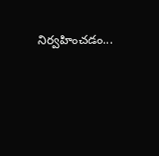నిర్వహించడం...